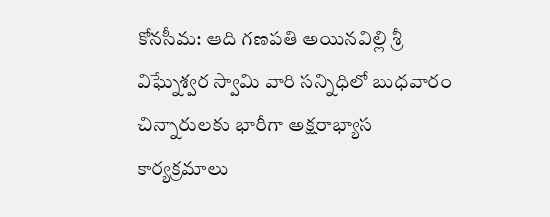కోనసీమ: ఆది గణపతి అయినవిల్లి శ్రీ విఘ్నేశ్వర స్వామి వారి సన్నిధిలో బుధవారం చిన్నారులకు భారీగా అక్షరాభ్యాస కార్యక్రమాలు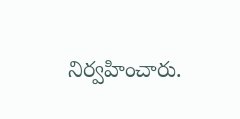నిర్వహించారు.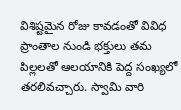విశిష్టమైన రోజు కావడంతో వివిధ ప్రాంతాల నుండి భక్తులు తమ పిల్లలతో ఆలయానికి పెద్ద సంఖ్యలో తరలివచ్చారు. స్వామి వారి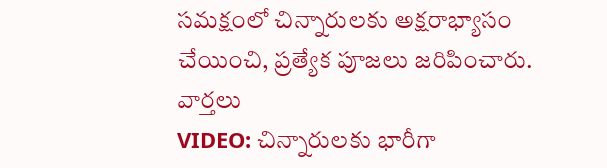సమక్షంలో చిన్నారులకు అక్షరాభ్యాసం చేయించి, ప్రత్యేక పూజలు జరిపించారు.
వార్తలు
VIDEO: చిన్నారులకు భారీగా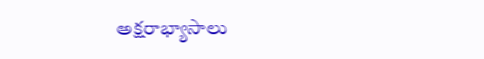అక్షరాభ్యాసాలు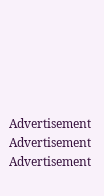Advertisement
Advertisement
Advertisement